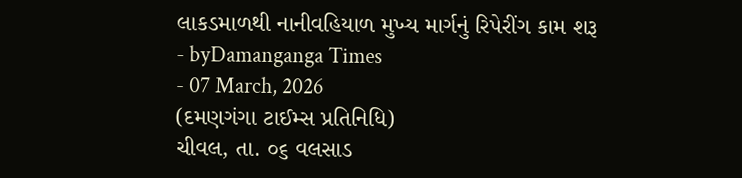લાકડમાળથી નાનીવહિયાળ મુખ્ય માર્ગનું રિપેરીંગ કામ શરૂ
- byDamanganga Times
- 07 March, 2026
(દમણગંગા ટાઈમ્સ પ્રતિનિધિ)
ચીવલ, તા. ૦૬ વલસાડ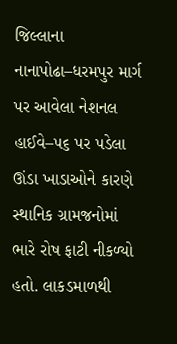જિલ્લાના નાનાપોઢા–ધરમપુર માર્ગ પર આવેલા નેશનલ હાઈવે–૫૬ પર પડેલા ઊંડા ખાડાઓને કારણે સ્થાનિક ગ્રામજનોમાં ભારે રોષ ફાટી નીકળ્યો હતો. લાકડમાળથી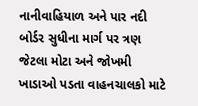નાનીવાહિયાળ અને પાર નદી બોર્ડર સુધીના માર્ગ પર ત્રણ જેટલા મોટા અને જોખમી ખાડાઓ પડતા વાહનચાલકો માટે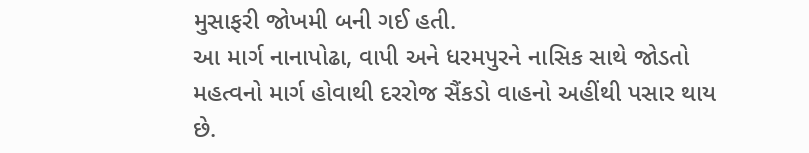મુસાફરી જોખમી બની ગઈ હતી.
આ માર્ગ નાનાપોઢા, વાપી અને ધરમપુરને નાસિક સાથે જોડતો મહત્વનો માર્ગ હોવાથી દરરોજ સૈંકડો વાહનો અહીંથી પસાર થાય છે.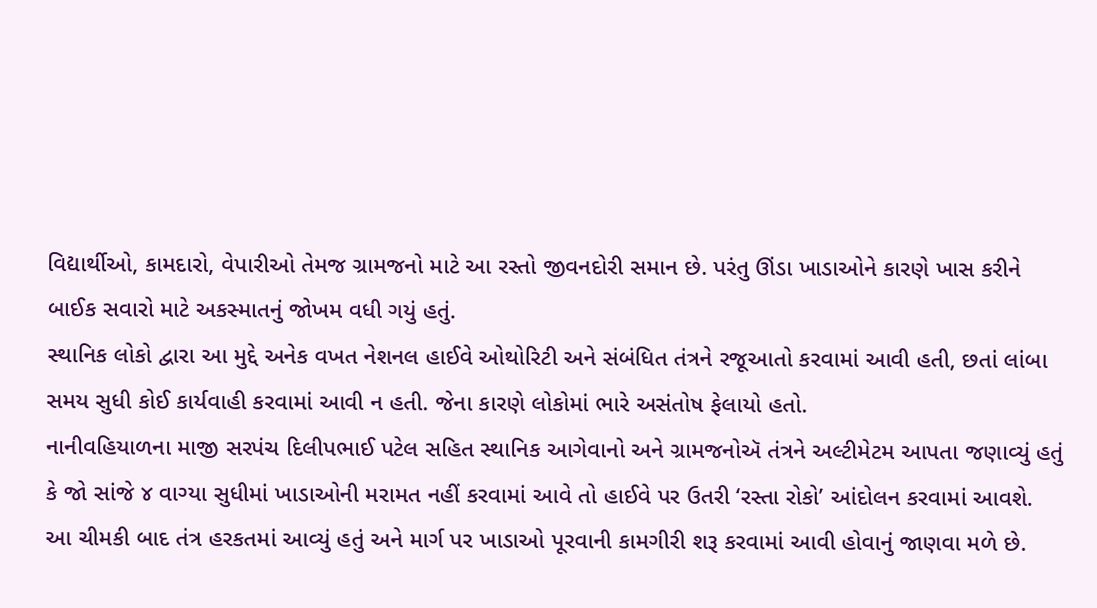વિદ્યાર્થીઓ, કામદારો, વેપારીઓ તેમજ ગ્રામજનો માટે આ રસ્તો જીવનદોરી સમાન છે. પરંતુ ઊંડા ખાડાઓને કારણે ખાસ કરીને બાઈક સવારો માટે અકસ્માતનું જોખમ વધી ગયું હતું.
સ્થાનિક લોકો દ્વારા આ મુદ્દે અનેક વખત નેશનલ હાઈવે ઓથોરિટી અને સંબંધિત તંત્રને રજૂઆતો કરવામાં આવી હતી, છતાં લાંબા સમય સુધી કોઈ કાર્યવાહી કરવામાં આવી ન હતી. જેના કારણે લોકોમાં ભારે અસંતોષ ફેલાયો હતો.
નાનીવહિયાળના માજી સરપંચ દિલીપભાઈ પટેલ સહિત સ્થાનિક આગેવાનો અને ગ્રામજનોઍ તંત્રને અલ્ટીમેટમ આપતા જણાવ્યું હતું કે જો સાંજે ૪ વાગ્યા સુધીમાં ખાડાઓની મરામત નહીં કરવામાં આવે તો હાઈવે પર ઉતરી ‘રસ્તા રોકો’ આંદોલન કરવામાં આવશે. આ ચીમકી બાદ તંત્ર હરકતમાં આવ્યું હતું અને માર્ગ પર ખાડાઓ પૂરવાની કામગીરી શરૂ કરવામાં આવી હોવાનું જાણવા મળે છે.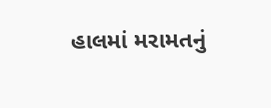હાલમાં મરામતનું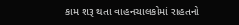કામ શરૂ થતા વાહનચાલકોમાં રાહતનો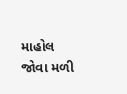માહોલ જોવા મળી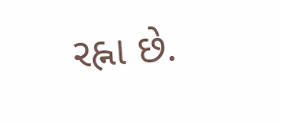રહ્ના છે.